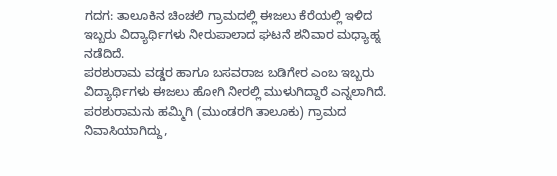ಗದಗ: ತಾಲೂಕಿನ ಚಿಂಚಲಿ ಗ್ರಾಮದಲ್ಲಿ ಈಜಲು ಕೆರೆಯಲ್ಲಿ ಇಳಿದ ಇಬ್ಬರು ವಿದ್ಯಾರ್ಥಿಗಳು ನೀರುಪಾಲಾದ ಘಟನೆ ಶನಿವಾರ ಮಧ್ಯಾಹ್ನ ನಡೆದಿದೆ.
ಪರಶುರಾಮ ವಡ್ಡರ ಹಾಗೂ ಬಸವರಾಜ ಬಡಿಗೇರ ಎಂಬ ಇಬ್ಬರು ವಿದ್ಯಾರ್ಥಿಗಳು ಈಜಲು ಹೋಗಿ ನೀರಲ್ಲಿ ಮುಳುಗಿದ್ದಾರೆ ಎನ್ನಲಾಗಿದೆ.
ಪರಶುರಾಮನು ಹಮ್ಮಿಗಿ (ಮುಂಡರಗಿ ತಾಲೂಕು) ಗ್ರಾಮದ ನಿವಾಸಿಯಾಗಿದ್ದು,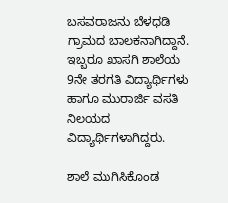ಬಸವರಾಜನು ಬೆಳಧಡಿ ಗ್ರಾಮದ ಬಾಲಕನಾಗಿದ್ದಾನೆ. ಇಬ್ಬರೂ ಖಾಸಗಿ ಶಾಲೆಯ 9ನೇ ತರಗತಿ ವಿದ್ಯಾರ್ಥಿಗಳು ಹಾಗೂ ಮುರಾರ್ಜಿ ವಸತಿ ನಿಲಯದ ವಿದ್ಯಾರ್ಥಿಗಳಾಗಿದ್ದರು.

ಶಾಲೆ ಮುಗಿಸಿಕೊಂಡ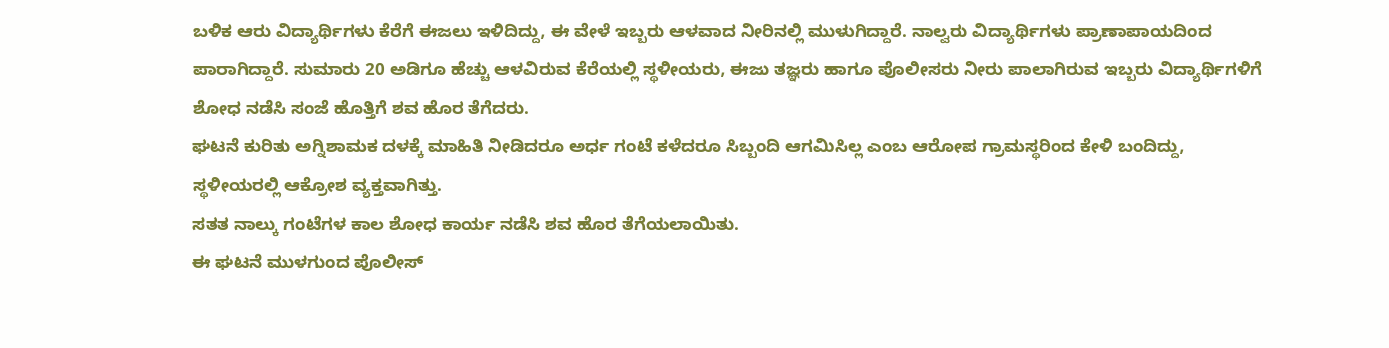ಬಳಿಕ ಆರು ವಿದ್ಯಾರ್ಥಿಗಳು ಕೆರೆಗೆ ಈಜಲು ಇಳಿದಿದ್ದು, ಈ ವೇಳೆ ಇಬ್ಬರು ಆಳವಾದ ನೀರಿನಲ್ಲಿ ಮುಳುಗಿದ್ದಾರೆ. ನಾಲ್ವರು ವಿದ್ಯಾರ್ಥಿಗಳು ಪ್ರಾಣಾಪಾಯದಿಂದ ಪಾರಾಗಿದ್ದಾರೆ. ಸುಮಾರು 20 ಅಡಿಗೂ ಹೆಚ್ಚು ಆಳವಿರುವ ಕೆರೆಯಲ್ಲಿ ಸ್ಥಳೀಯರು, ಈಜು ತಜ್ಞರು ಹಾಗೂ ಪೊಲೀಸರು ನೀರು ಪಾಲಾಗಿರುವ ಇಬ್ಬರು ವಿದ್ಯಾರ್ಥಿಗಳಿಗೆ ಶೋಧ ನಡೆಸಿ ಸಂಜೆ ಹೊತ್ತಿಗೆ ಶವ ಹೊರ ತೆಗೆದರು.
ಘಟನೆ ಕುರಿತು ಅಗ್ನಿಶಾಮಕ ದಳಕ್ಕೆ ಮಾಹಿತಿ ನೀಡಿದರೂ ಅರ್ಧ ಗಂಟೆ ಕಳೆದರೂ ಸಿಬ್ಬಂದಿ ಆಗಮಿಸಿಲ್ಲ ಎಂಬ ಆರೋಪ ಗ್ರಾಮಸ್ಥರಿಂದ ಕೇಳಿ ಬಂದಿದ್ದು, ಸ್ಥಳೀಯರಲ್ಲಿ ಆಕ್ರೋಶ ವ್ಯಕ್ತವಾಗಿತ್ತು.
ಸತತ ನಾಲ್ಕು ಗಂಟೆಗಳ ಕಾಲ ಶೋಧ ಕಾರ್ಯ ನಡೆಸಿ ಶವ ಹೊರ ತೆಗೆಯಲಾಯಿತು.
ಈ ಘಟನೆ ಮುಳಗುಂದ ಪೊಲೀಸ್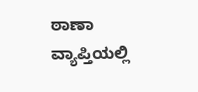ಠಾಣಾ ವ್ಯಾಪ್ತಿಯಲ್ಲಿ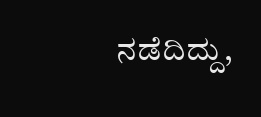ನಡೆದಿದ್ದು,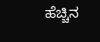ಹೆಚ್ಚಿನ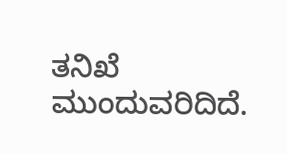ತನಿಖೆ ಮುಂದುವರಿದಿದೆ.